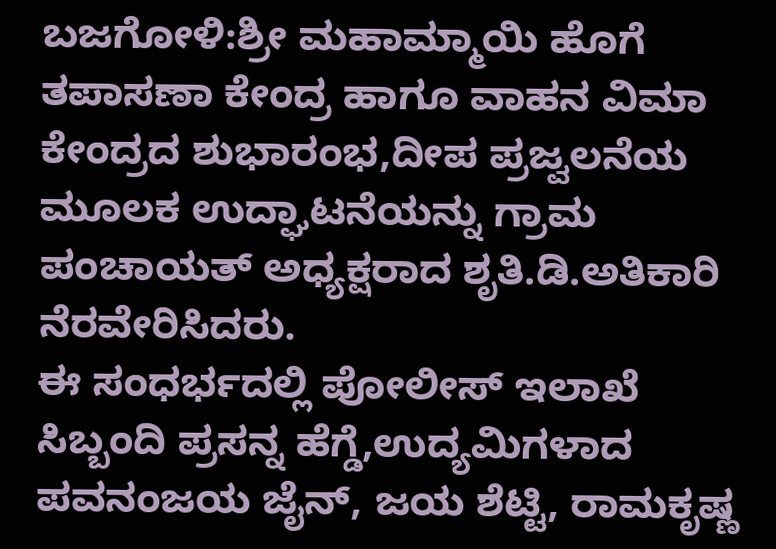ಬಜಗೋಳಿ:ಶ್ರೀ ಮಹಾಮ್ಮಾಯಿ ಹೊಗೆ ತಪಾಸಣಾ ಕೇಂದ್ರ ಹಾಗೂ ವಾಹನ ವಿಮಾ ಕೇಂದ್ರದ ಶುಭಾರಂಭ,ದೀಪ ಪ್ರಜ್ವಲನೆಯ ಮೂಲಕ ಉದ್ಘಾಟನೆಯನ್ನು ಗ್ರಾಮ ಪಂಚಾಯತ್ ಅಧ್ಯಕ್ಷರಾದ ಶೃತಿ.ಡಿ.ಅತಿಕಾರಿ ನೆರವೇರಿಸಿದರು.
ಈ ಸಂಧರ್ಭದಲ್ಲಿ ಪೋಲೀಸ್ ಇಲಾಖೆ ಸಿಬ್ಬಂದಿ ಪ್ರಸನ್ನ ಹೆಗ್ಡೆ,ಉದ್ಯಮಿಗಳಾದ ಪವನಂಜಯ ಜೈನ್, ಜಯ ಶೆಟ್ಟಿ, ರಾಮಕೃಷ್ಣ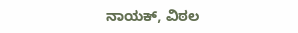ನಾಯಕ್, ವಿಠಲ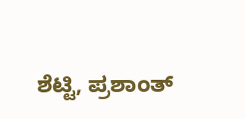ಶೆಟ್ಟಿ, ಪ್ರಶಾಂತ್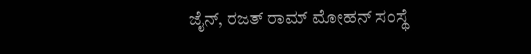ಜೈನ್, ರಜತ್ ರಾಮ್ ಮೋಹನ್ ಸಂಸ್ಥೆ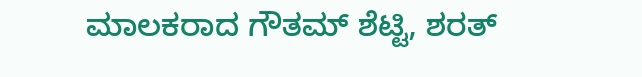ಮಾಲಕರಾದ ಗೌತಮ್ ಶೆಟ್ಟಿ, ಶರತ್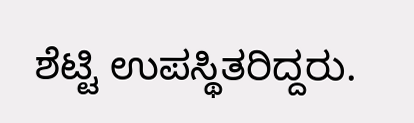ಶೆಟ್ಟಿ ಉಪಸ್ಥಿತರಿದ್ದರು.